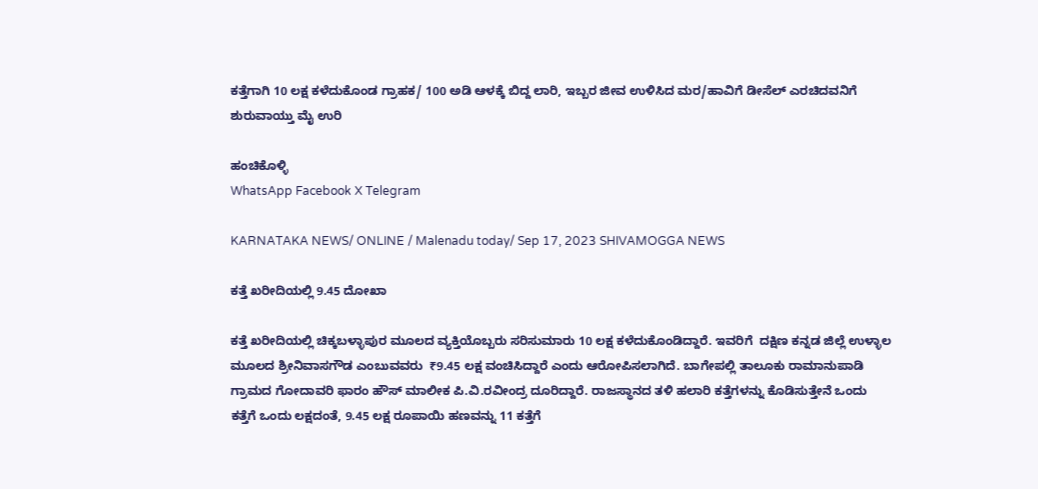ಕತ್ತೆಗಾಗಿ 10 ಲಕ್ಷ ಕಳೆದುಕೊಂಡ ಗ್ರಾಹಕ/ 100 ಅಡಿ ಆಳಕ್ಕೆ ಬಿದ್ದ ಲಾರಿ, ಇಬ್ಬರ ಜೀವ ಉಳಿಸಿದ ಮರ/ಹಾವಿಗೆ ಡೀಸೆಲ್ ಎರಚಿದವನಿಗೆ ಶುರುವಾಯ್ತು ಮೈ ಉರಿ

ಹಂಚಿಕೊಳ್ಳಿ
WhatsApp Facebook X Telegram

KARNATAKA NEWS/ ONLINE / Malenadu today/ Sep 17, 2023 SHIVAMOGGA NEWS

ಕತ್ತೆ ಖರೀದಿಯಲ್ಲಿ 9.45 ದೋಖಾ

ಕತ್ತೆ ಖರೀದಿಯಲ್ಲಿ ಚಿಕ್ಕಬಳ್ಳಾಪುರ ಮೂಲದ ವ್ಯಕ್ತಿಯೊಬ್ಬರು ಸರಿಸುಮಾರು 10 ಲಕ್ಷ ಕಳೆದುಕೊಂಡಿದ್ದಾರೆ. ಇವರಿಗೆ  ದಕ್ಷಿಣ ಕನ್ನಡ ಜಿಲ್ಲೆ ಉಳ್ಳಾಲ ಮೂಲದ ಶ್ರೀನಿವಾಸಗೌಡ ಎಂಬುವವರು  ₹9.45 ಲಕ್ಷ ವಂಚಿಸಿದ್ದಾರೆ ಎಂದು ಆರೋಪಿಸಲಾಗಿದೆ. ಬಾಗೇಪಲ್ಲಿ ತಾಲೂಕು ರಾಮಾನುಪಾಡಿ ಗ್ರಾಮದ ಗೋದಾವರಿ ಫಾರಂ ಹೌಸ್ ಮಾಲೀಕ ಪಿ.ವಿ.ರವೀಂದ್ರ ದೂರಿದ್ದಾರೆ. ರಾಜಸ್ಥಾನದ ತಳಿ ಹಲಾರಿ ಕತ್ತೆಗಳನ್ನು ಕೊಡಿಸುತ್ತೇನೆ ಒಂದು ಕತ್ತೆಗೆ ಒಂದು ಲಕ್ಷದಂತೆ, 9.45 ಲಕ್ಷ ರೂಪಾಯಿ ಹಣವನ್ನು 11 ಕತ್ತೆಗೆ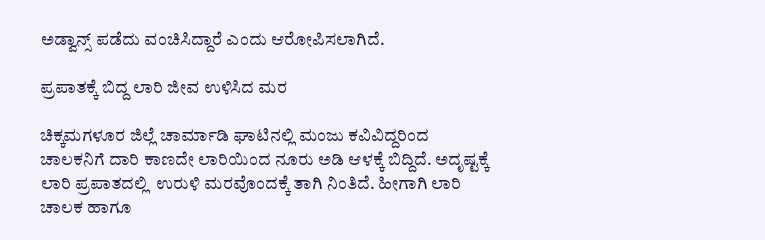ಅಡ್ವಾನ್ಸ್ ಪಡೆದು ವಂಚಿಸಿದ್ದಾರೆ ಎಂದು ಆರೋಪಿಸಲಾಗಿದೆ.

ಪ್ರಪಾತಕ್ಕೆ ಬಿದ್ದ ಲಾರಿ ಜೀವ ಉಳಿಸಿದ ಮರ

ಚಿಕ್ಕಮಗಳೂರ ಜಿಲ್ಲೆ ಚಾರ್ಮಾಡಿ ಘಾಟಿನಲ್ಲಿ ಮಂಜು ಕವಿವಿದ್ದರಿಂದ ಚಾಲಕನಿಗೆ ದಾರಿ ಕಾಣದೇ ಲಾರಿಯಿಂದ ನೂರು ಅಡಿ ಆಳಕ್ಕೆ ಬಿದ್ದಿದೆ. ಅದೃಷ್ಟಕ್ಕೆ ಲಾರಿ ಪ್ರಪಾತದಲ್ಲಿ  ಉರುಳಿ ಮರವೊಂದಕ್ಕೆ ತಾಗಿ ನಿಂತಿದೆ. ಹೀಗಾಗಿ ಲಾರಿ ಚಾಲಕ ಹಾಗೂ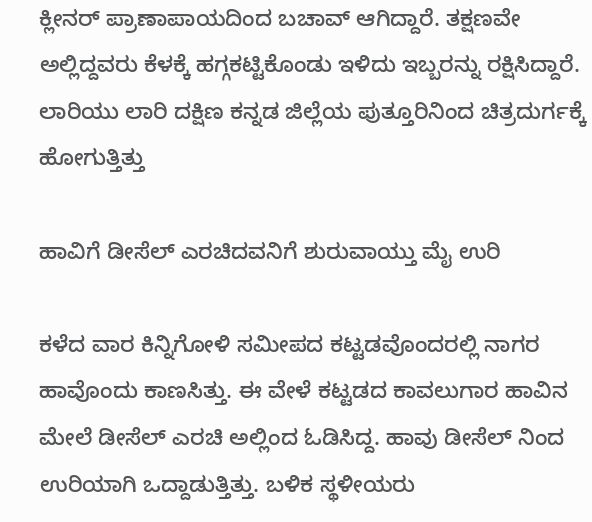ಕ್ಲೀನರ್ ಪ್ರಾಣಾಪಾಯದಿಂದ ಬಚಾವ್ ಆಗಿದ್ದಾರೆ. ತಕ್ಷಣವೇ ಅಲ್ಲಿದ್ದವರು ಕೆಳಕ್ಕೆ ಹಗ್ಗಕಟ್ಟಿಕೊಂಡು ಇಳಿದು ಇಬ್ಬರನ್ನು ರಕ್ಷಿಸಿದ್ದಾರೆ. ಲಾರಿಯು ಲಾರಿ ದಕ್ಷಿಣ ಕನ್ನಡ ಜಿಲ್ಲೆಯ ಪುತ್ತೂರಿನಿಂದ ಚಿತ್ರದುರ್ಗಕ್ಕೆ ಹೋಗುತ್ತಿತ್ತು

ಹಾವಿಗೆ ಡೀಸೆಲ್ ಎರಚಿದವನಿಗೆ ಶುರುವಾಯ್ತು ಮೈ ಉರಿ

ಕಳೆದ ವಾರ ಕಿನ್ನಿಗೋಳಿ ಸಮೀಪದ ಕಟ್ಟಡವೊಂದರಲ್ಲಿ ನಾಗರ ಹಾವೊಂದು ಕಾಣಸಿತ್ತು. ಈ ವೇಳೆ ಕಟ್ಟಡದ ಕಾವಲುಗಾರ ಹಾವಿನ ಮೇಲೆ ಡೀಸೆಲ್ ಎರಚಿ ಅಲ್ಲಿಂದ ಓಡಿಸಿದ್ದ. ಹಾವು ಡೀಸೆಲ್ ನಿಂದ ಉರಿಯಾಗಿ ಒದ್ದಾಡುತ್ತಿತ್ತು. ಬಳಿಕ ಸ್ಥಳೀಯರು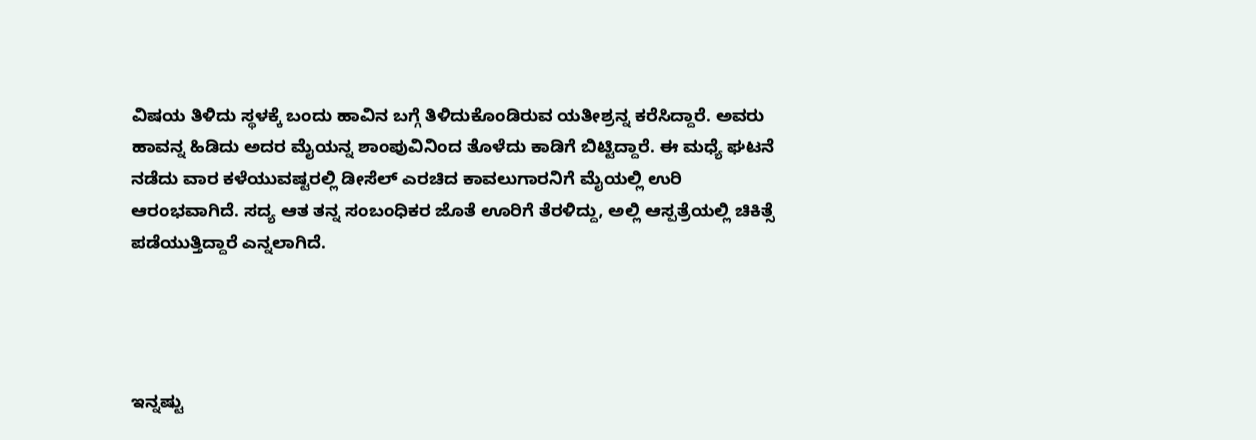ವಿಷಯ ತಿಳಿದು ಸ್ಥಳಕ್ಕೆ ಬಂದು ಹಾವಿನ ಬಗ್ಗೆ ತಿಳಿದುಕೊಂಡಿರುವ ಯತೀಶ್ರನ್ನ ಕರೆಸಿದ್ದಾರೆ. ಅವರು ಹಾವನ್ನ ಹಿಡಿದು ಅದರ ಮೈಯನ್ನ ಶಾಂಪುವಿನಿಂದ ತೊಳೆದು ಕಾಡಿಗೆ ಬಿಟ್ಟಿದ್ದಾರೆ. ಈ ಮಧ್ಯೆ ಘಟನೆ ನಡೆದು ವಾರ ಕಳೆಯುವಷ್ಟರಲ್ಲಿ ಡೀಸೆಲ್ ಎರಚಿದ ಕಾವಲುಗಾರನಿಗೆ ಮೈಯಲ್ಲಿ ಉರಿ ಆರಂಭವಾಗಿದೆ. ಸದ್ಯ ಆತ ತನ್ನ ಸಂಬಂಧಿಕರ ಜೊತೆ ಊರಿಗೆ ತೆರಳಿದ್ದು, ಅಲ್ಲಿ ಆಸ್ಪತ್ರೆಯಲ್ಲಿ ಚಿಕಿತ್ಸೆ ಪಡೆಯುತ್ತಿದ್ದಾರೆ ಎನ್ನಲಾಗಿದೆ.




ಇನ್ನಷ್ಟು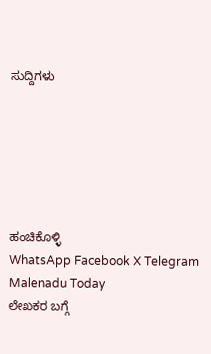ಸುದ್ದಿಗಳು






ಹಂಚಿಕೊಳ್ಳಿ
WhatsApp Facebook X Telegram
Malenadu Today
ಲೇಖಕರ ಬಗ್ಗೆ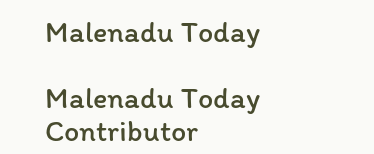Malenadu Today

Malenadu Today Contributor